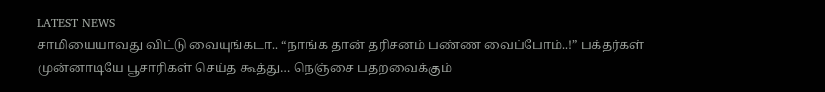LATEST NEWS
சாமியையாவது விட்டு வையுங்கடா.. “நாங்க தான் தரிசனம் பண்ண வைப்போம்..!” பக்தர்கள் முன்னாடியே பூசாரிகள் செய்த கூத்து… நெஞ்சை பதறவைக்கும்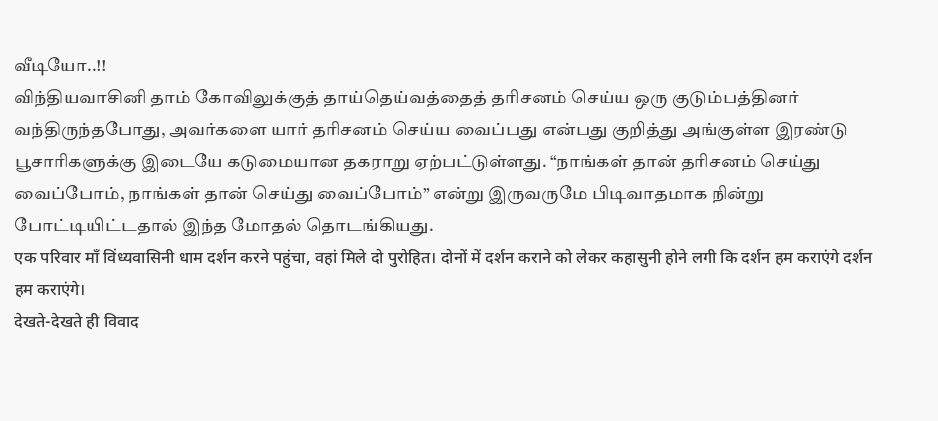வீடியோ..!!
விந்தியவாசினி தாம் கோவிலுக்குத் தாய்தெய்வத்தைத் தரிசனம் செய்ய ஒரு குடும்பத்தினர் வந்திருந்தபோது, அவர்களை யார் தரிசனம் செய்ய வைப்பது என்பது குறித்து அங்குள்ள இரண்டு பூசாரிகளுக்கு இடையே கடுமையான தகராறு ஏற்பட்டுள்ளது. “நாங்கள் தான் தரிசனம் செய்து வைப்போம், நாங்கள் தான் செய்து வைப்போம்” என்று இருவருமே பிடிவாதமாக நின்று போட்டியிட்டதால் இந்த மோதல் தொடங்கியது.
एक परिवार माँ विंध्यवासिनी धाम दर्शन करने पहुंचा, वहां मिले दो पुरोहित। दोनों में दर्शन कराने को लेकर कहासुनी होने लगी कि दर्शन हम कराएंगे दर्शन हम कराएंगे।
देखते-देखते ही विवाद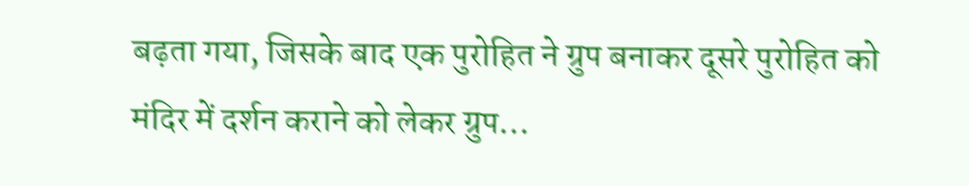बढ़ता गया, जिसके बाद एक पुरोहित ने ग्रुप बनाकर दूसरे पुरोहित को मंदिर में दर्शन कराने को लेकर ग्रुप…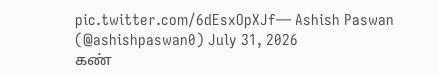pic.twitter.com/6dEsxOpXJf— Ashish Paswan (@ashishpaswan0) July 31, 2026
கண்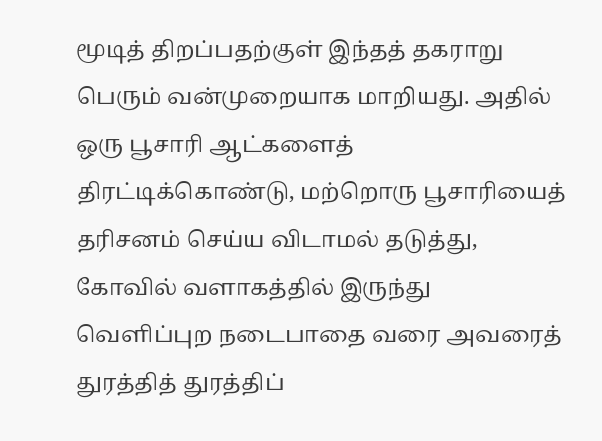மூடித் திறப்பதற்குள் இந்தத் தகராறு பெரும் வன்முறையாக மாறியது. அதில் ஒரு பூசாரி ஆட்களைத் திரட்டிக்கொண்டு, மற்றொரு பூசாரியைத் தரிசனம் செய்ய விடாமல் தடுத்து, கோவில் வளாகத்தில் இருந்து வெளிப்புற நடைபாதை வரை அவரைத் துரத்தித் துரத்திப்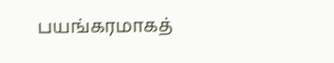பயங்கரமாகத்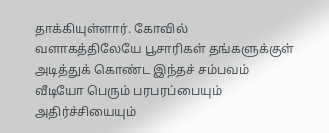தாக்கியுள்ளார். கோவில் வளாகத்திலேயே பூசாரிகள் தங்களுக்குள் அடித்துக் கொண்ட இந்தச் சம்பவம் வீடியோ பெரும் பரபரப்பையும் அதிர்ச்சியையும்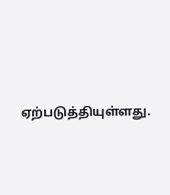ஏற்படுத்தியுள்ளது.